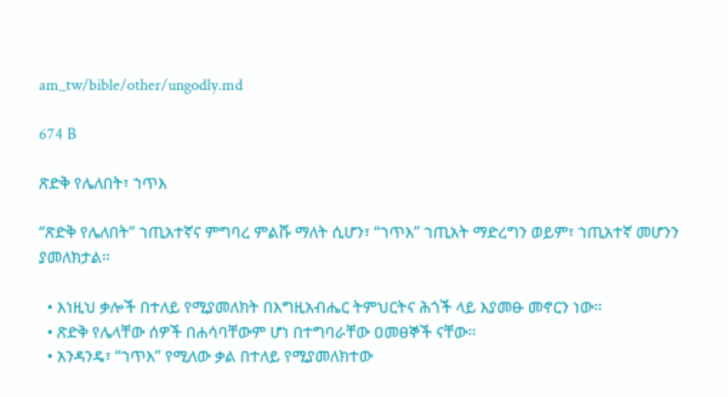am_tw/bible/other/ungodly.md

674 B

ጽድቅ የሌለበት፣ ኀጥእ

“ጽድቅ የሌለበት” ኀጢአተኛና ምግባረ ምልሹ ማለት ሲሆን፣ “ኀጥእ” ኀጢአት ማድረግን ወይም፣ ኀጢአተኛ መሆንን ያመለክታል።

  • እነዚህ ቃሎች በተለይ የሚያመለክት በእግዚአብሔር ትምህርትና ሕጎች ላይ እያመፁ መኖርን ነው።
  • ጽድቅ የሌላቸው ሰዎች በሐሳባቸውም ሆነ በተግባራቸው ዐመፀኞች ናቸው።
  • አንዳንዴ፣ “ኀጥእ” የሚለው ቃል በተለይ የሚያመለክተው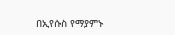በኢየሱስ የማያምኑ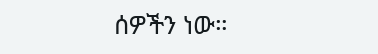ሰዎችን ነው።